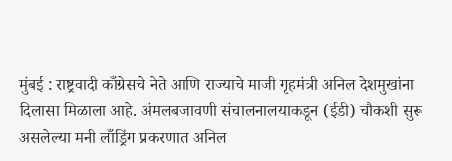मुंबई : राष्ट्रवादी काँग्रेसचे नेते आणि राज्याचे माजी गृहमंत्री अनिल देशमुखांना दिलासा मिळाला आहे. अंमलबजावणी संचालनालयाकडून (ईडी) चौकशी सुरू असलेल्या मनी लाँड्रिंग प्रकरणात अनिल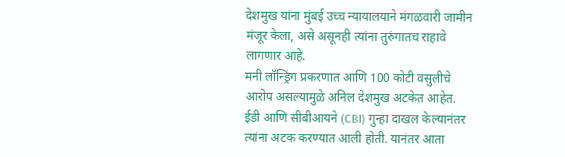देशमुख यांना मुंबई उच्च न्यायालयाने मंगळवारी जामीन मंजूर केला, असे असूनही त्यांना तुरुंगातच राहावे लागणार आहे.
मनी लॉन्ड्रिंग प्रकरणात आणि 100 कोटी वसुलीचे आरोप असल्यामुळे अनिल देशमुख अटकेत आहेत. ईडी आणि सीबीआयने (CBI) गुन्हा दाखल केल्यानंतर त्यांना अटक करण्यात आली होती. यानंतर आता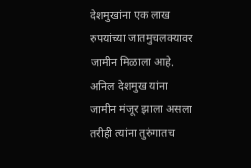देशमुखांना एक लाख रुपयांच्या जातमुचलक्यावर जामीन मिळाला आहे. अनिल देशमुख यांना जामीन मंजूर झाला असला तरीही त्यांना तुरुंगातच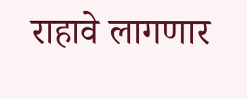राहावे लागणार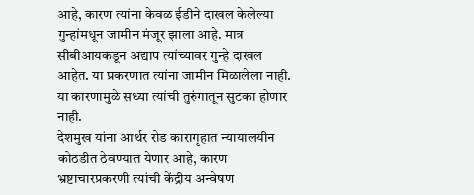आहे, कारण त्यांना केवळ ईडीने दाखल केलेल्या गुन्हांमधून जामीन मंजूर झाला आहे. मात्र सीबीआयकडून अद्याप त्यांच्यावर गुन्हे दाखल आहेत. या प्रकरणात त्यांना जामीन मिळालेला नाही. या कारणामुळे सध्या त्यांची तुरुंगातून सुटका होणार नाही.
देशमुख यांना आर्थर रोड कारागृहात न्यायालयीन कोठडीत ठेवण्यात येणार आहे, कारण भ्रष्टाचारप्रकरणी त्यांची केंद्रीय अन्वेषण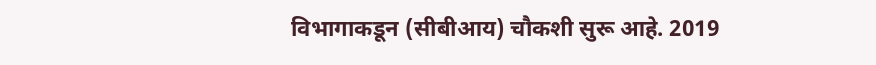विभागाकडून (सीबीआय) चौकशी सुरू आहे. 2019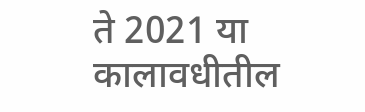ते 2021 या कालावधीतील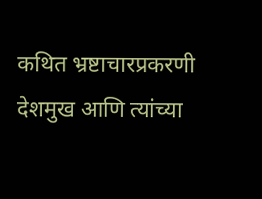कथित भ्रष्टाचारप्रकरणी देशमुख आणि त्यांच्या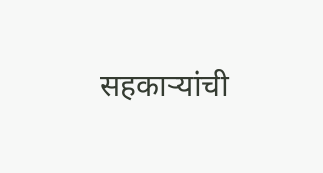सहकाऱ्यांची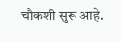चौकशी सुरू आहे.